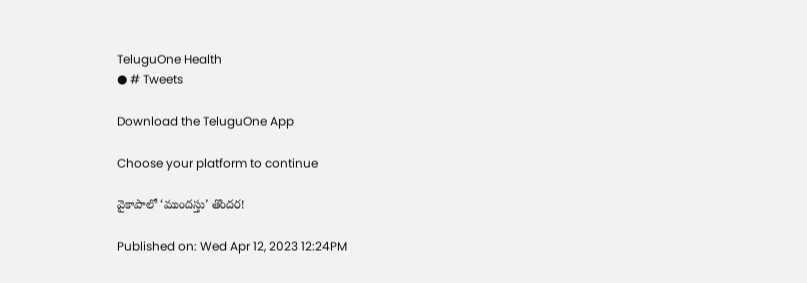TeluguOne Health
● # Tweets

Download the TeluguOne App

Choose your platform to continue

వైకాపాలో ‘ముందస్తు’ తొందర!

Published on: Wed Apr 12, 2023 12:24PM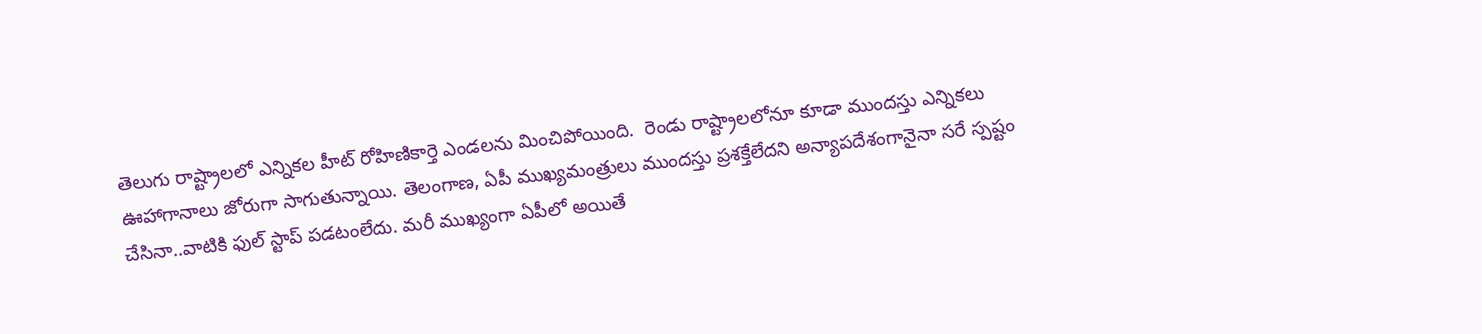తెలుగు రాష్ట్రాలలో ఎన్నికల హీట్ రోహిణికార్తె ఎండలను మించిపోయింది.  రెండు రాష్ట్రాలలోనూ కూడా ముందస్తు ఎన్నికలు ఊహాగానాలు జోరుగా సాగుతున్నాయి. తెలంగాణ, ఏపీ ముఖ్యమంత్రులు ముందస్తు ప్రశక్తేలేదని అన్యాపదేశంగానైనా సరే స్పష్టం చేసినా..వాటికి ఫుల్ స్టాప్ పడటంలేదు. మరీ ముఖ్యంగా ఏపీలో అయితే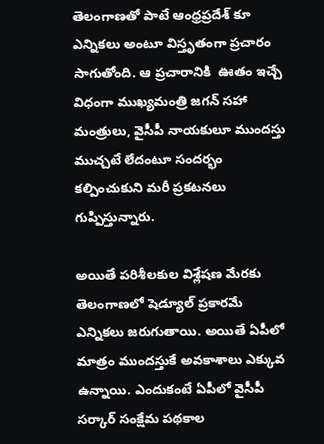తెలంగాణతో పాటే ఆంధ్రప్రదేశ్ కూ ఎన్నికలు అంటూ విస్తృతంగా ప్రచారం సాగుతోంది. ఆ ప్రచారానికి  ఊతం ఇచ్చే విధంగా ముఖ్యమంత్రి జగన్ సహా మంత్రులు, వైసీపీ నాయకులూ ముందస్తు ముచ్చటే లేదంటూ సందర్భం కల్పించుకుని మరీ ప్రకటనలు గుప్పిస్తున్నారు.

అయితే పరిశీలకుల విశ్లేషణ మేరకు తెలంగాణలో షెడ్యూల్ ప్రకారమే   ఎన్నికలు జరుగుతాయి. అయితే ఏపీలో మాత్రం ముందస్తుకే అవకాశాలు ఎక్కువ ఉన్నాయి. ఎందుకంటే ఏపీలో వైసీపీ సర్కార్ సంక్షేమ పథకాల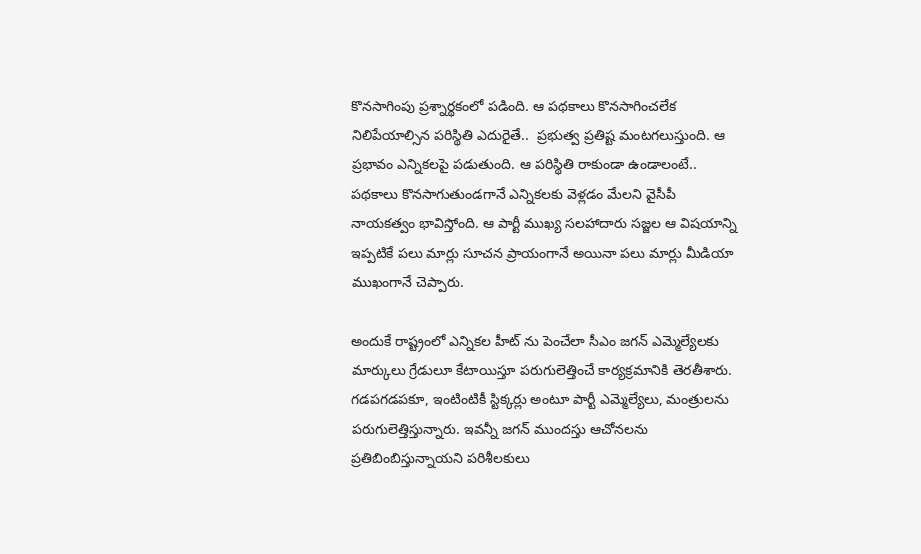కొనసాగింపు ప్రశ్నార్థకంలో పడింది. ఆ పథకాలు కొనసాగించలేక నిలిపేయాల్సిన పరిస్థితి ఎదురైతే..  ప్రభుత్వ ప్రతిష్ట మంటగలుస్తుంది. ఆ ప్రభావం ఎన్నికలపై పడుతుంది. ఆ పరిస్థితి రాకుండా ఉండాలంటే.. పథకాలు కొనసాగుతుండగానే ఎన్నికలకు వెళ్లడం మేలని వైసీపీ నాయకత్వం భావిస్తోంది. ఆ పార్టీ ముఖ్య సలహాదారు సజ్జల ఆ విషయాన్ని ఇప్పటికే పలు మార్లు సూచన ప్రాయంగానే అయినా పలు మార్లు మీడియా ముఖంగానే చెప్పారు.

అందుకే రాష్ట్రంలో ఎన్నికల హీట్ ను పెంచేలా సీఎం జగన్ ఎమ్మెల్యేలకు మార్కులు గ్రేడులూ కేటాయిస్తూ పరుగులెత్తించే కార్యక్రమానికి తెరతీశారు. గడపగడపకూ, ఇంటింటికీ స్టిక్కర్లు అంటూ పార్టీ ఎమ్మెల్యేలు, మంత్రులను పరుగులెత్తిస్తున్నారు. ఇవన్నీ జగన్ ముందస్తు ఆచోనలను ప్రతిబింబిస్తున్నాయని పరిశీలకులు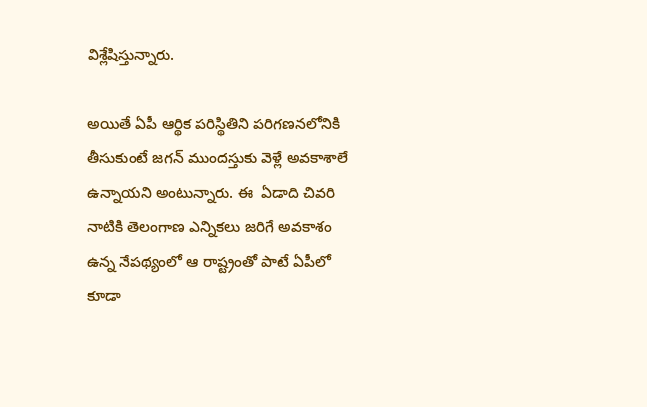విశ్లేషిస్తున్నారు.

అయితే ఏపీ ఆర్థిక పరిస్థితిని పరిగణనలోనికి తీసుకుంటే జగన్ ముందస్తుకు వెళ్లే అవకాశాలే ఉన్నాయని అంటున్నారు. ఈ  ఏడాది చివరి నాటికి తెలంగాణ ఎన్నికలు జరిగే అవకాశం ఉన్న నేపథ్యంలో ఆ రాష్ట్రంతో పాటే ఏపీలో కూడా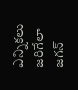ఎన్నికలు జరిగేలా జగన్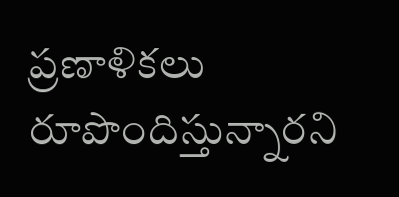ప్రణాళికలు రూపొందిస్తున్నారని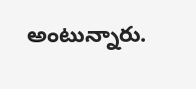అంటున్నారు.